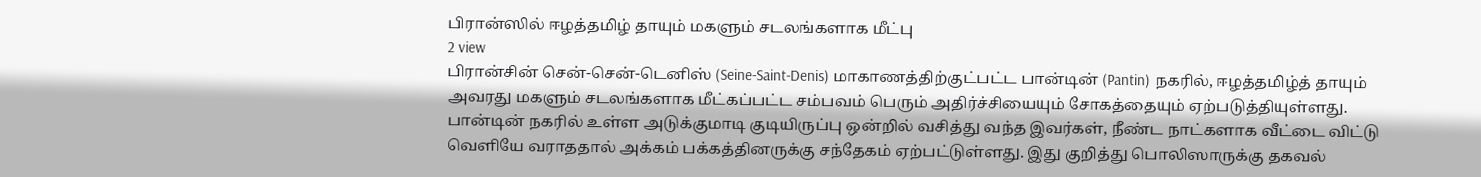பிரான்ஸில் ஈழத்தமிழ் தாயும் மகளும் சடலங்களாக மீட்பு
2 view
பிரான்சின் சென்-சென்-டெனிஸ் (Seine-Saint-Denis) மாகாணத்திற்குட்பட்ட பான்டின் (Pantin) நகரில், ஈழத்தமிழ்த் தாயும் அவரது மகளும் சடலங்களாக மீட்கப்பட்ட சம்பவம் பெரும் அதிர்ச்சியையும் சோகத்தையும் ஏற்படுத்தியுள்ளது. பான்டின் நகரில் உள்ள அடுக்குமாடி குடியிருப்பு ஒன்றில் வசித்து வந்த இவர்கள், நீண்ட நாட்களாக வீட்டை விட்டு வெளியே வராததால் அக்கம் பக்கத்தினருக்கு சந்தேகம் ஏற்பட்டுள்ளது. இது குறித்து பொலிஸாருக்கு தகவல்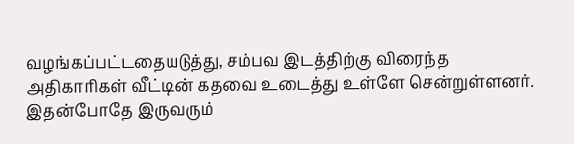வழங்கப்பட்டதையடுத்து, சம்பவ இடத்திற்கு விரைந்த அதிகாரிகள் வீட்டின் கதவை உடைத்து உள்ளே சென்றுள்ளனர். இதன்போதே இருவரும்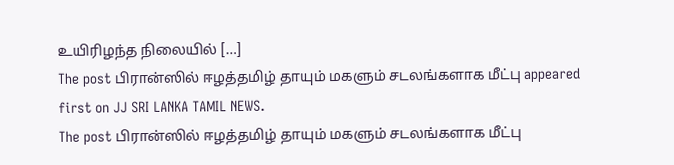உயிரிழந்த நிலையில் […]
The post பிரான்ஸில் ஈழத்தமிழ் தாயும் மகளும் சடலங்களாக மீட்பு appeared first on JJ SRI LANKA TAMIL NEWS.
The post பிரான்ஸில் ஈழத்தமிழ் தாயும் மகளும் சடலங்களாக மீட்பு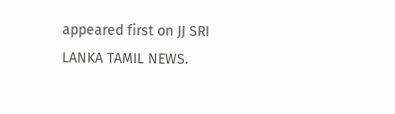appeared first on JJ SRI LANKA TAMIL NEWS.